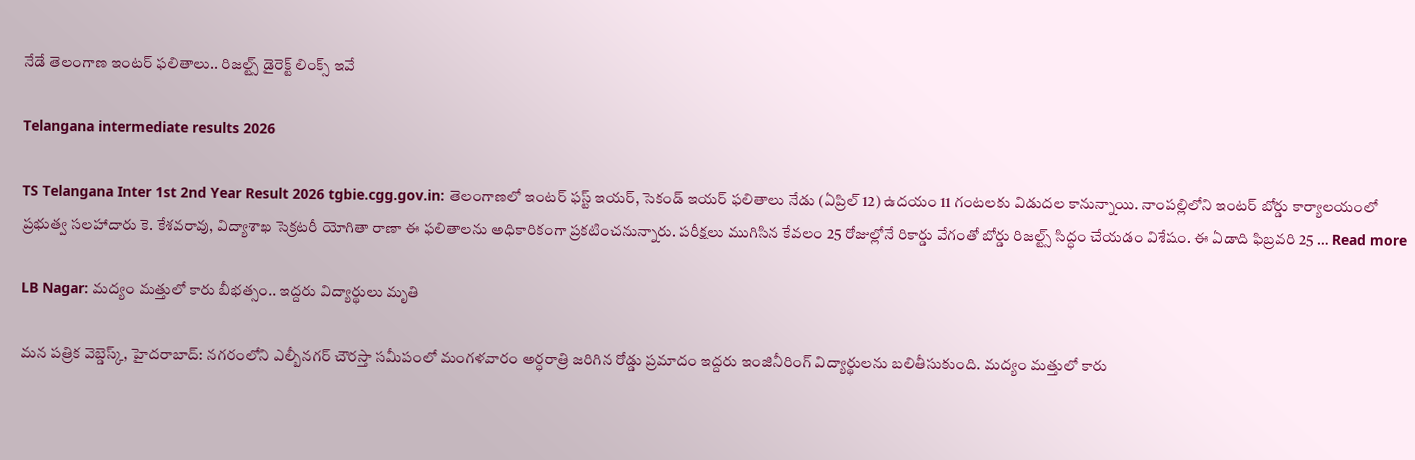నేడే తెలంగాణ ఇంటర్ ఫలితాలు.. రిజల్ట్స్ డైరెక్ట్ లింక్స్ ఇవే

Telangana intermediate results 2026

TS Telangana Inter 1st 2nd Year Result 2026 tgbie.cgg.gov.in: తెలంగాణలో ఇంటర్ ఫస్ట్ ఇయర్, సెకండ్ ఇయర్ ఫలితాలు నేడు (ఏప్రిల్ 12) ఉదయం 11 గంటలకు విడుదల కానున్నాయి. నాంపల్లిలోని ఇంటర్ బోర్డు కార్యాలయంలో ప్రభుత్వ సలహాదారు కె. కేశవరావు, విద్యాశాఖ సెక్రటరీ యోగితా రాణా ఈ ఫలితాలను అధికారికంగా ప్రకటించనున్నారు. పరీక్షలు ముగిసిన కేవలం 25 రోజుల్లోనే రికార్డు వేగంతో బోర్డు రిజల్ట్స్ సిద్ధం చేయడం విశేషం. ఈ ఏడాది ఫిబ్రవరి 25 … Read more

LB Nagar: మద్యం మత్తులో కారు బీభత్సం.. ఇద్దరు విద్యార్థులు మృతి

మన పత్రిక వెబ్డెస్క్, హైదరాబాద్: నగరంలోని ఎల్బీనగర్ చౌరస్తా సమీపంలో మంగళవారం అర్ధరాత్రి జరిగిన రోడ్డు ప్రమాదం ఇద్దరు ఇంజినీరింగ్ విద్యార్థులను బలితీసుకుంది. మద్యం మత్తులో కారు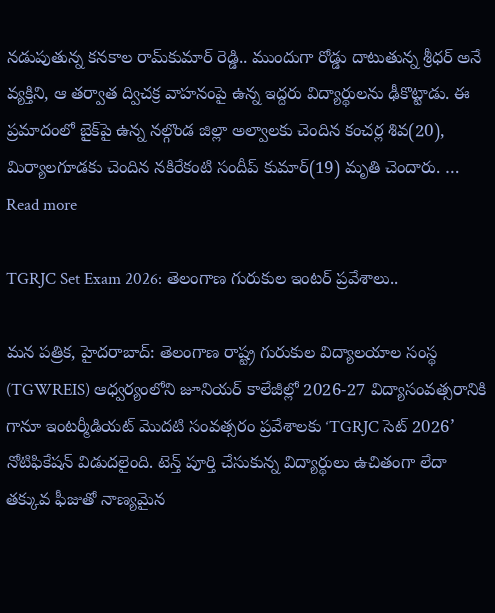నడుపుతున్న కనకాల రామ్‌కుమార్ రెడ్డి.. ముందుగా రోడ్డు దాటుతున్న శ్రీధర్ అనే వ్యక్తిని, ఆ తర్వాత ద్విచక్ర వాహనంపై ఉన్న ఇద్దరు విద్యార్థులను ఢీకొట్టాడు. ఈ ప్రమాదంలో బైక్‌పై ఉన్న నల్గొండ జిల్లా అల్వాలకు చెందిన కంచర్ల శివ(20), మిర్యాలగూడకు చెందిన నకిరేకంటి సందీప్ కుమార్(19) మృతి చెందారు. … Read more

TGRJC Set Exam 2026: తెలంగాణ గురుకుల ఇంటర్ ప్రవేశాలు..

మన పత్రిక, హైదరాబాద్: తెలంగాణ రాష్ట్ర గురుకుల విద్యాలయాల సంస్థ (TGWREIS) ఆధ్వర్యంలోని జూనియర్ కాలేజీల్లో 2026-27 విద్యాసంవత్సరానికి గానూ ఇంటర్మీడియట్ మొదటి సంవత్సరం ప్రవేశాలకు ‘TGRJC సెట్ 2026’ నోటిఫికేషన్ విడుదలైంది. టెన్త్ పూర్తి చేసుకున్న విద్యార్థులు ఉచితంగా లేదా తక్కువ ఫీజుతో నాణ్యమైన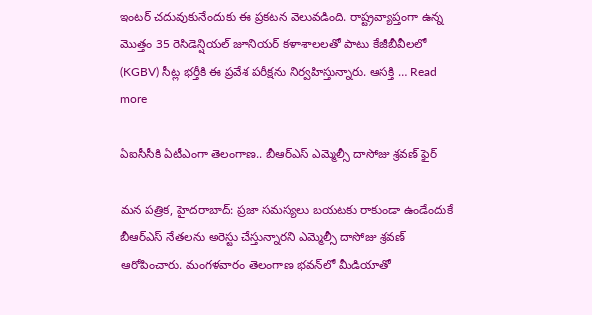ఇంటర్ చదువుకునేందుకు ఈ ప్రకటన వెలువడింది. రాష్ట్రవ్యాప్తంగా ఉన్న మొత్తం 35 రెసిడెన్షియల్ జూనియర్ కళాశాలలతో పాటు కేజీబీవీలలో (KGBV) సీట్ల భర్తీకి ఈ ప్రవేశ పరీక్షను నిర్వహిస్తున్నారు. ఆసక్తి … Read more

ఏఐసీసీకి ఏటీఎంగా తెలంగాణ.. బీఆర్ఎస్ ఎమ్మెల్సీ దాసోజు శ్రవణ్ ఫైర్

మన పత్రిక, హైదరాబాద్: ప్రజా సమస్యలు బయటకు రాకుండా ఉండేందుకే బీఆర్ఎస్ నేతలను అరెస్టు చేస్తున్నారని ఎమ్మెల్సీ దాసోజు శ్రవణ్ ఆరోపించారు. మంగళవారం తెలంగాణ భవన్‌లో మీడియాతో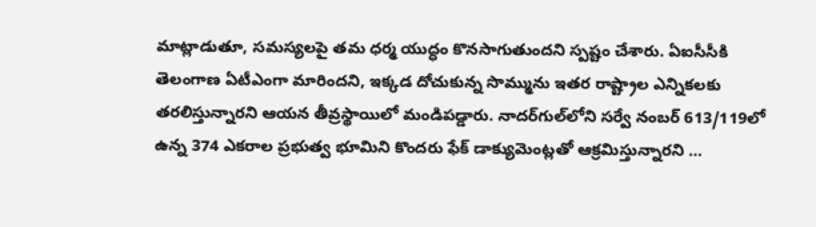మాట్లాడుతూ, సమస్యలపై తమ ధర్మ యుద్ధం కొనసాగుతుందని స్పష్టం చేశారు. ఏఐసీసీకి తెలంగాణ ఏటీఎంగా మారిందని, ఇక్కడ దోచుకున్న సొమ్మును ఇతర రాష్ట్రాల ఎన్నికలకు తరలిస్తున్నారని ఆయన తీవ్రస్థాయిలో మండిపడ్డారు. నాదర్‌గుల్‌లోని సర్వే నంబర్ 613/119లో ఉన్న 374 ఎకరాల ప్రభుత్వ భూమిని కొందరు ఫేక్ డాక్యుమెంట్లతో ఆక్రమిస్తున్నారని …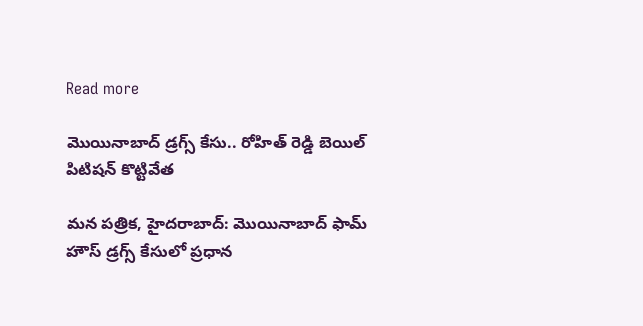Read more

మొయినాబాద్ డ్రగ్స్ కేసు.. రోహిత్ రెడ్డి బెయిల్ పిటిషన్ కొట్టివేత

మన పత్రిక, హైదరాబాద్: మొయినాబాద్ ఫామ్ హౌస్ డ్రగ్స్ కేసులో ప్రధాన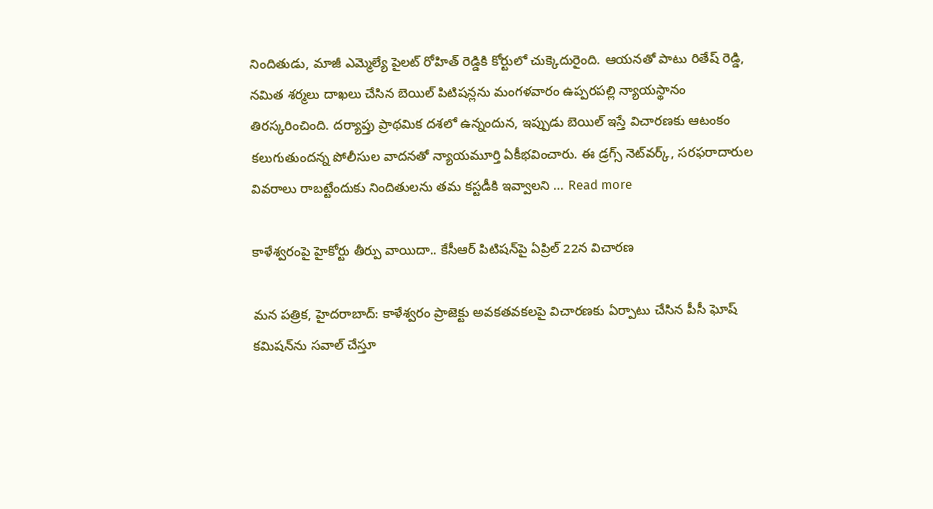నిందితుడు, మాజీ ఎమ్మెల్యే పైలట్ రోహిత్ రెడ్డికి కోర్టులో చుక్కెదురైంది. ఆయనతో పాటు రితేష్ రెడ్డి, నమిత శర్మలు దాఖలు చేసిన బెయిల్ పిటిషన్లను మంగళవారం ఉప్పరపల్లి న్యాయస్థానం తిరస్కరించింది. దర్యాప్తు ప్రాథమిక దశలో ఉన్నందున, ఇప్పుడు బెయిల్ ఇస్తే విచారణకు ఆటంకం కలుగుతుందన్న పోలీసుల వాదనతో న్యాయమూర్తి ఏకీభవించారు. ఈ డ్రగ్స్ నెట్‌వర్క్, సరఫరాదారుల వివరాలు రాబట్టేందుకు నిందితులను తమ కస్టడీకి ఇవ్వాలని … Read more

కాళేశ్వరంపై హైకోర్టు తీర్పు వాయిదా.. కేసీఆర్ పిటిషన్‌పై ఏప్రిల్ 22న విచారణ

మన పత్రిక, హైదరాబాద్: కాళేశ్వరం ప్రాజెక్టు అవకతవకలపై విచారణకు ఏర్పాటు చేసిన పీసీ ఘోష్ కమిషన్‌ను సవాల్ చేస్తూ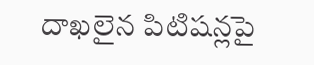దాఖలైన పిటిషన్లపై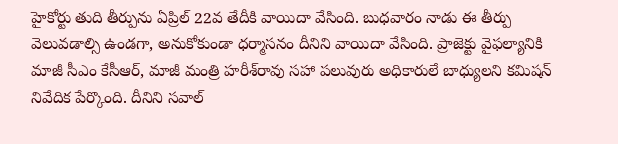హైకోర్టు తుది తీర్పును ఏప్రిల్ 22వ తేదీకి వాయిదా వేసింది. బుధవారం నాడు ఈ తీర్పు వెలువడాల్సి ఉండగా, అనుకోకుండా ధర్మాసనం దీనిని వాయిదా వేసింది. ప్రాజెక్టు వైఫల్యానికి మాజీ సీఎం కేసీఆర్, మాజీ మంత్రి హరీశ్‌రావు సహా పలువురు అధికారులే బాధ్యులని కమిషన్ నివేదిక పేర్కొంది. దీనిని సవాల్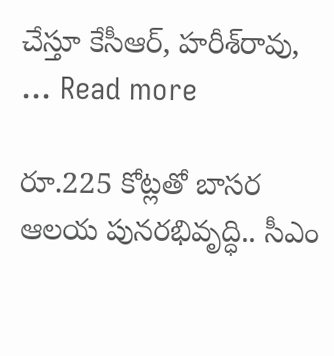చేస్తూ కేసీఆర్, హరీశ్‌రావు, … Read more

రూ.225 కోట్లతో బాసర ఆలయ పునరభివృద్ధి.. సీఎం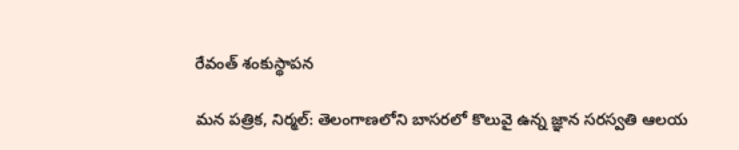రేవంత్ శంకుస్థాపన

మన పత్రిక, నిర్మల్: తెలంగాణలోని బాసరలో కొలువై ఉన్న జ్ఞాన సరస్వతి ఆలయ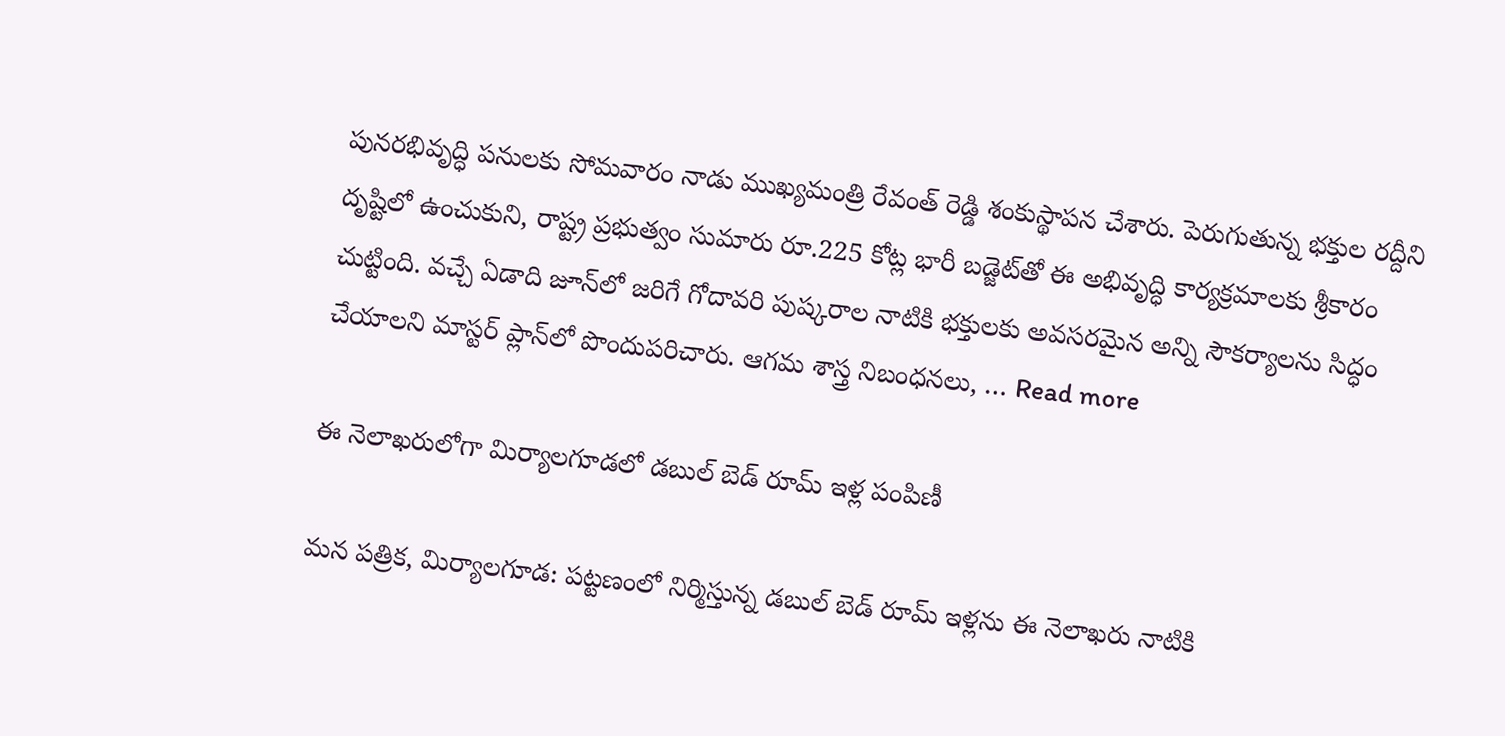పునరభివృద్ధి పనులకు సోమవారం నాడు ముఖ్యమంత్రి రేవంత్ రెడ్డి శంకుస్థాపన చేశారు. పెరుగుతున్న భక్తుల రద్దీని దృష్టిలో ఉంచుకుని, రాష్ట్ర ప్రభుత్వం సుమారు రూ.225 కోట్ల భారీ బడ్జెట్‌తో ఈ అభివృద్ధి కార్యక్రమాలకు శ్రీకారం చుట్టింది. వచ్చే ఏడాది జూన్‌లో జరిగే గోదావరి పుష్కరాల నాటికి భక్తులకు అవసరమైన అన్ని సౌకర్యాలను సిద్ధం చేయాలని మాస్టర్ ప్లాన్‌లో పొందుపరిచారు. ఆగమ శాస్త్ర నిబంధనలు, … Read more

ఈ నెలాఖరులోగా మిర్యాలగూడలో డబుల్ బెడ్ రూమ్ ఇళ్ల పంపిణీ

మన పత్రిక, మిర్యాలగూడ: పట్టణంలో నిర్మిస్తున్న డబుల్ బెడ్ రూమ్ ఇళ్లను ఈ నెలాఖరు నాటికి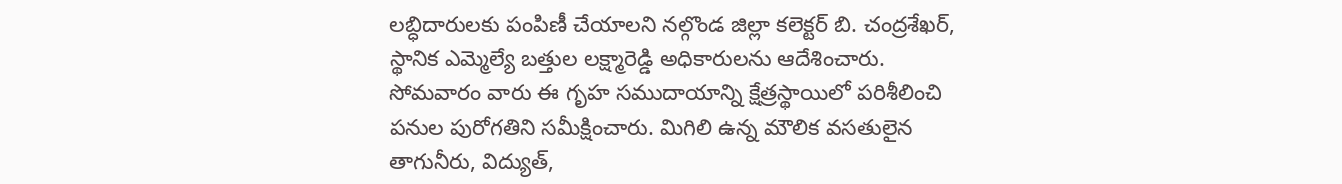లబ్ధిదారులకు పంపిణీ చేయాలని నల్గొండ జిల్లా కలెక్టర్ బి. చంద్రశేఖర్, స్థానిక ఎమ్మెల్యే బత్తుల లక్ష్మారెడ్డి అధికారులను ఆదేశించారు. సోమవారం వారు ఈ గృహ సముదాయాన్ని క్షేత్రస్థాయిలో పరిశీలించి పనుల పురోగతిని సమీక్షించారు. మిగిలి ఉన్న మౌలిక వసతులైన తాగునీరు, విద్యుత్,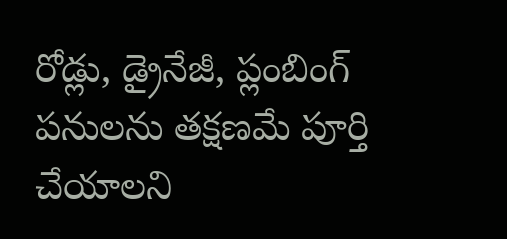రోడ్లు, డ్రైనేజీ, ప్లంబింగ్ పనులను తక్షణమే పూర్తి చేయాలని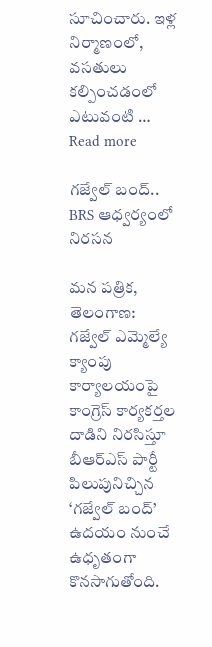సూచించారు. ఇళ్ల నిర్మాణంలో, వసతులు కల్పించడంలో ఎటువంటి … Read more

గజ్వేల్‌ బంద్‌.. BRS ఆధ్వర్యంలో నిరసన

మన పత్రిక, తెలంగాణ: గజ్వేల్ ఎమ్మెల్యే క్యాంపు కార్యాలయంపై కాంగ్రెస్ కార్యకర్తల దాడిని నిరసిస్తూ బీఆర్ఎస్ పార్టీ పిలుపునిచ్చిన ‘గజ్వేల్ బంద్’ ఉదయం నుంచే ఉధృతంగా కొనసాగుతోంది.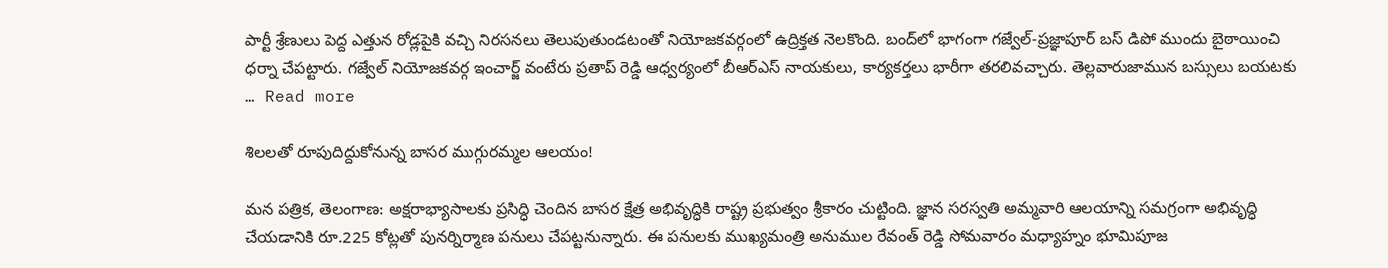పార్టీ శ్రేణులు పెద్ద ఎత్తున రోడ్లపైకి వచ్చి నిరసనలు తెలుపుతుండటంతో నియోజకవర్గంలో ఉద్రిక్తత నెలకొంది. బంద్‌లో భాగంగా గజ్వేల్-ప్రజ్ఞాపూర్ బస్ డిపో ముందు బైఠాయించి ధర్నా చేపట్టారు. గజ్వేల్ నియోజకవర్గ ఇంచార్జ్ వంటేరు ప్రతాప్ రెడ్డి ఆధ్వర్యంలో బీఆర్ఎస్ నాయకులు, కార్యకర్తలు భారీగా తరలివచ్చారు. తెల్లవారుజామున బస్సులు బయటకు … Read more

శిలలతో రూపుదిద్దుకోనున్న బాసర ముగ్గురమ్మల ఆలయం!

మన పత్రిక, తెలంగాణ: అక్షరాభ్యాసాలకు ప్రసిద్ధి చెందిన బాసర క్షేత్ర అభివృద్ధికి రాష్ట్ర ప్రభుత్వం శ్రీకారం చుట్టింది. జ్ఞాన సరస్వతి అమ్మవారి ఆలయాన్ని సమగ్రంగా అభివృద్ధి చేయడానికి రూ.225 కోట్లతో పునర్నిర్మాణ పనులు చేపట్టనున్నారు. ఈ పనులకు ముఖ్యమంత్రి అనుముల రేవంత్ రెడ్డి సోమవారం మధ్యాహ్నం భూమిపూజ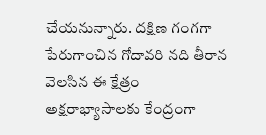చేయనున్నారు. దక్షిణ గంగగా పేరుగాంచిన గోదావరి నది తీరాన వెలసిన ఈ క్షేత్రం అక్షరాభ్యాసాలకు కేంద్రంగా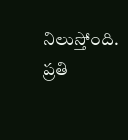నిలుస్తోంది. ప్రతి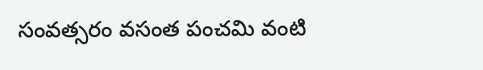సంవత్సరం వసంత పంచమి వంటి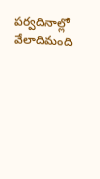పర్వదినాల్లో వేలాదిమంది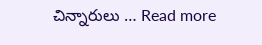చిన్నారులు … Read more